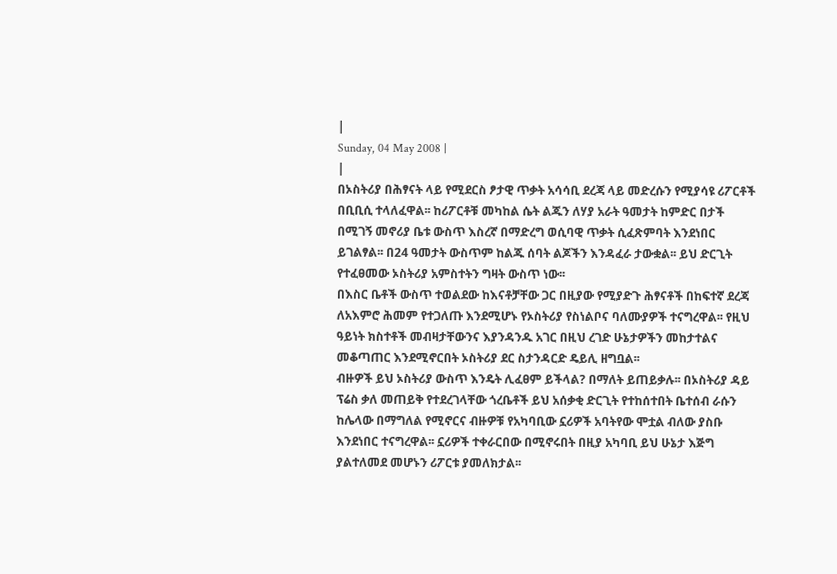|
Sunday, 04 May 2008 |
|
በኦስትሪያ በሕፃናት ላይ የሚደርስ ፆታዊ ጥቃት አሳሳቢ ደረጃ ላይ መድረሱን የሚያሳዩ ሪፖርቶች በቢቢሲ ተላለፈዋል፡፡ ከሪፖርቶቹ መካከል ሴት ልጁን ለሃያ አራት ዓመታት ከምድር በታች በሚገኝ መኖሪያ ቤቱ ውስጥ እስረኛ በማድረግ ወሲባዊ ጥቃት ሲፈጽምባት እንደነበር ይገልፃል፡፡ በ24 ዓመታት ውስጥም ከልጁ ሰባት ልጆችን እንዳፈራ ታውቋል፡፡ ይህ ድርጊት የተፈፀመው ኦስትሪያ አምስተትን ግዛት ውስጥ ነው፡፡
በእስር ቤቶች ውስጥ ተወልደው ከእናቶቻቸው ጋር በዚያው የሚያድጉ ሕፃናቶች በከፍተኛ ደረጃ ለአእምሮ ሕመም የተጋለጡ እንደሚሆኑ የኦስትሪያ የስነልቦና ባለሙያዎች ተናግረዋል፡፡ የዚህ ዓይነት ክስተቶች መብዛታቸውንና እያንዳንዱ አገር በዚህ ረገድ ሁኔታዎችን መከታተልና መቆጣጠር እንደሚኖርበት ኦስትሪያ ደር ስታንዳርድ ዴይሊ ዘግቧል፡፡
ብዙዎች ይህ ኦስትሪያ ውስጥ እንዴት ሊፈፀም ይችላል? በማለት ይጠይቃሉ፡፡ በኦስትሪያ ዳይ ፕሬስ ቃለ መጠይቅ የተደረገላቸው ጎረቤቶች ይህ አሰቃቂ ድርጊት የተከሰተበት ቤተሰብ ራሱን ከሌላው በማግለል የሚኖርና ብዙዎቹ የአካባቢው ኗሪዎች አባትየው ሞቷል ብለው ያስቡ እንደነበር ተናግረዋል፡፡ ኗሪዎች ተቀራርበው በሚኖሩበት በዚያ አካባቢ ይህ ሁኔታ እጅግ ያልተለመደ መሆኑን ሪፖርቱ ያመለክታል፡፡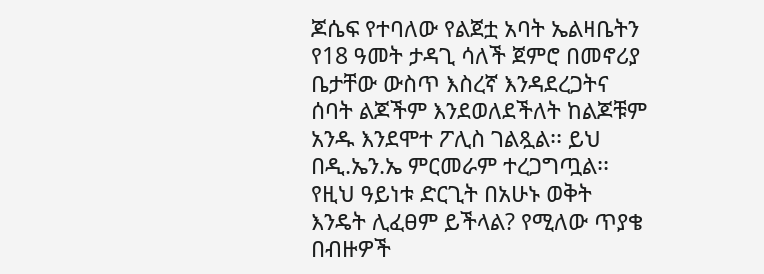ጆሴፍ የተባለው የልጀቷ አባት ኤልዛቤትን የ18 ዓመት ታዳጊ ሳለች ጀምሮ በመኖሪያ ቤታቸው ውስጥ እስረኛ እንዳደረጋትና ሰባት ልጆችም እንደወለደችለት ከልጆቹም አንዱ እንደሞተ ፖሊስ ገልጿል፡፡ ይህ በዲ.ኤን.ኤ ምርመራም ተረጋግጧል፡፡
የዚህ ዓይነቱ ድርጊት በአሁኑ ወቅት እንዴት ሊፈፀም ይችላል? የሚለው ጥያቄ በብዙዎች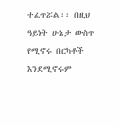ተፈጥሯል፡፡ በዚህ ዓይነት ሁኔታ ውስጥ የሚኖሩ በርካቶች እንደሚኖሩም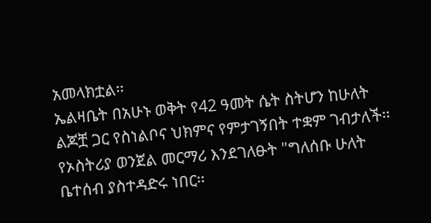አመላክቷል፡፡
ኤልዛቤት በአሁኑ ወቅት የ42 ዓመት ሴት ስትሆን ከሁለት ልጆቿ ጋር የስነልቦና ህክምና የምታገኝበት ተቋም ገብታለች፡፡ የኦስትሪያ ወንጀል መርማሪ እንደገለፁት "ግለሰቡ ሁለት ቤተሰብ ያስተዳድሩ ነበር፡፡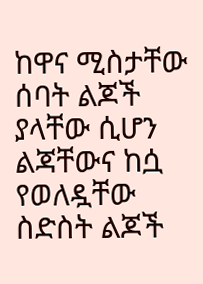ከዋና ሚስታቸው ሰባት ልጆች ያላቸው ሲሆን ልጃቸውና ከሷ የወለዷቸው ስድስት ልጆች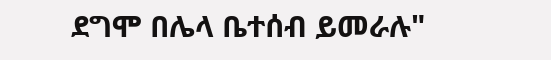ደግሞ በሌላ ቤተሰብ ይመራሉ"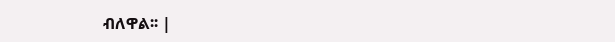ብለዋል፡፡ |